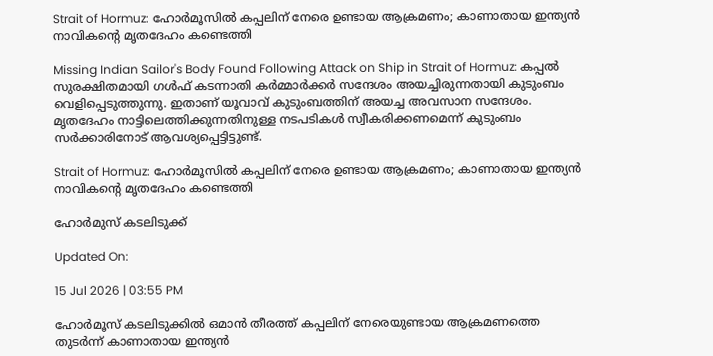Strait of Hormuz: ഹോർമൂസിൽ കപ്പലിന് നേരെ ഉണ്ടായ ആക്രമണം; കാണാതായ ഇന്ത്യൻ നാവികൻ്റെ മൃതദേഹം കണ്ടെത്തി

Missing Indian Sailor's Body Found Following Attack on Ship in Strait of Hormuz: കപ്പൽ സുരക്ഷിതമായി ഗൾഫ് കടന്നാതി കർമ്മാർക്കർ സന്ദേശം അയച്ചിരുന്നതായി കുടുംബം വെളിപ്പെടുത്തുന്നു. ഇതാണ് യൂവാവ് കുടുംബത്തിന് അയച്ച അവസാന സന്ദേശം. മൃതദേഹം നാട്ടിലെത്തിക്കുന്നതിനുള്ള നടപടികൾ സ്വീകരിക്കണമെന്ന് കുടുംബം സർക്കാരിനോട് ആവശ്യപ്പെട്ടിട്ടുണ്ട്.

Strait of Hormuz: ഹോർമൂസിൽ കപ്പലിന് നേരെ ഉണ്ടായ ആക്രമണം; കാണാതായ ഇന്ത്യൻ നാവികൻ്റെ മൃതദേഹം കണ്ടെത്തി

ഹോര്‍മുസ് കടലിടുക്ക്‌

Updated On:

15 Jul 2026 | 03:55 PM

ഹോർമൂസ് കടലിടുക്കിൽ ഒമാൻ തീരത്ത് കപ്പലിന് നേരെയുണ്ടായ ആക്രമണത്തെ തുടർന്ന് കാണാതായ ഇന്ത്യൻ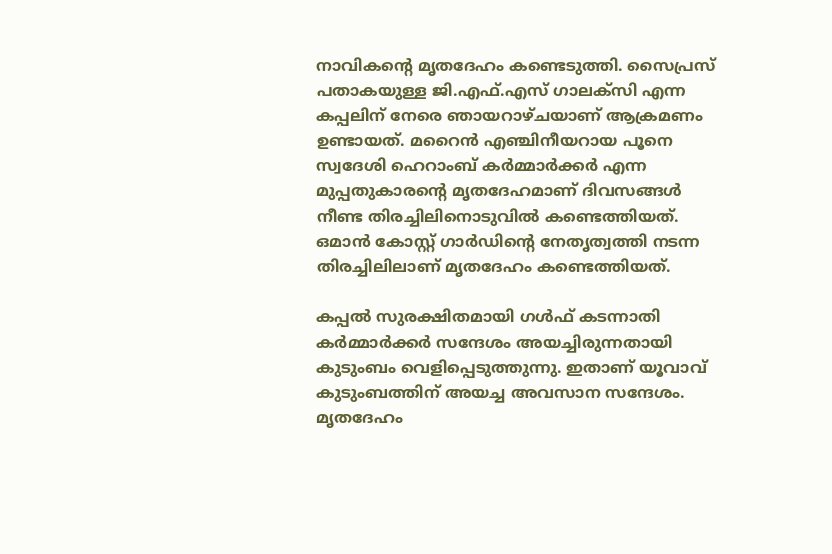നാവികൻ്റെ മൃതദേഹം കണ്ടെടുത്തി. സൈപ്രസ് പതാകയുള്ള ജി.എഫ്.എസ് ഗാലക്സി എന്ന കപ്പലിന് നേരെ ഞായറാഴ്ചയാണ് ആക്രമണം ഉണ്ടായത്. മറൈൻ എഞ്ചിനീയറായ പൂനെ സ്വദേശി ഹെറാംബ് കർമ്മാർക്കർ എന്ന മുപ്പതുകാരൻ്റെ മൃതദേഹമാണ് ദിവസങ്ങൾ നീണ്ട തിരച്ചിലിനൊടുവിൽ കണ്ടെത്തിയത്. ഒമാൻ കോസ്റ്റ് ഗാർഡിൻ്റെ നേതൃത്വത്തി നടന്ന തിരച്ചിലിലാണ് മൃതദേഹം കണ്ടെത്തിയത്.

കപ്പൽ സുരക്ഷിതമായി ഗൾഫ് കടന്നാതി കർമ്മാർക്കർ സന്ദേശം അയച്ചിരുന്നതായി കുടുംബം വെളിപ്പെടുത്തുന്നു. ഇതാണ് യൂവാവ് കുടുംബത്തിന് അയച്ച അവസാന സന്ദേശം. മൃതദേഹം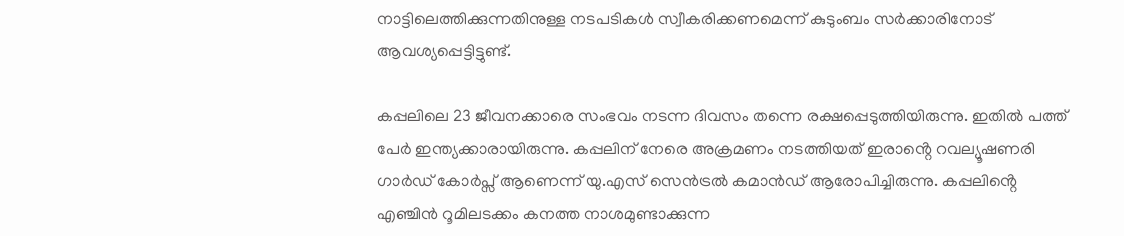നാട്ടിലെത്തിക്കുന്നതിനുള്ള നടപടികൾ സ്വീകരിക്കണമെന്ന് കുടുംബം സർക്കാരിനോട് ആവശ്യപ്പെട്ടിട്ടുണ്ട്.

കപ്പലിലെ 23 ജീവനക്കാരെ സംഭവം നടന്ന ദിവസം തന്നെ രക്ഷപ്പെടുത്തിയിരുന്നു. ഇതിൽ പത്ത് പേർ ഇന്ത്യക്കാരായിരുന്നു. കപ്പലിന് നേരെ അക്രമണം നടത്തിയത് ഇരാൻ്റെ റവല്യൂഷണരി ഗാർഡ് കോർപ്സ് ആണെന്ന് യു.എസ് സെൻട്രൽ കമാൻഡ് ആരോപിച്ചിരുന്നു. കപ്പലിൻ്റെ എഞ്ചിൻ റൂമിലടക്കം കനത്ത നാശമുണ്ടാക്കുന്ന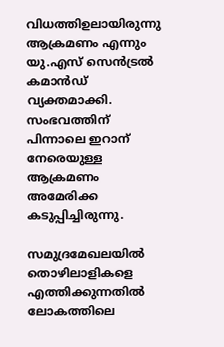വിധത്തിഉലായിരുന്നു ആക്രമണം എന്നും യു.എസ് സെൻട്രൽ കമാൻഡ് വ്യക്തമാക്കി. സംഭവത്തിന് പിന്നാലെ ഇറാന് നേരെയുള്ള ആക്രമണം അമേരിക്ക കടുപ്പിച്ചിരുന്നു.

സമുദ്രമേഖലയിൽ തൊഴിലാളികളെ എത്തിക്കുന്നതിൽ ലോകത്തിലെ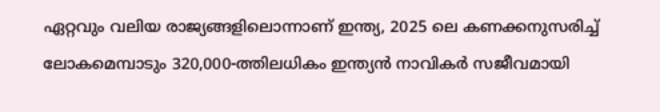ഏറ്റവും വലിയ രാജ്യങ്ങളിലൊന്നാണ് ഇന്ത്യ, 2025 ലെ കണക്കനുസരിച്ച് ലോകമെമ്പാടും 320,000-ത്തിലധികം ഇന്ത്യൻ നാവികർ സജീവമായി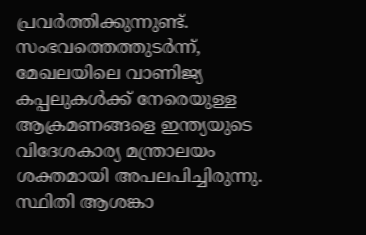പ്രവർത്തിക്കുന്നുണ്ട്. സംഭവത്തെത്തുടർന്ന്, മേഖലയിലെ വാണിജ്യ കപ്പലുകൾക്ക് നേരെയുള്ള ആക്രമണങ്ങളെ ഇന്ത്യയുടെ വിദേശകാര്യ മന്ത്രാലയം ശക്തമായി അപലപിച്ചിരുന്നു. സ്ഥിതി ആശങ്കാ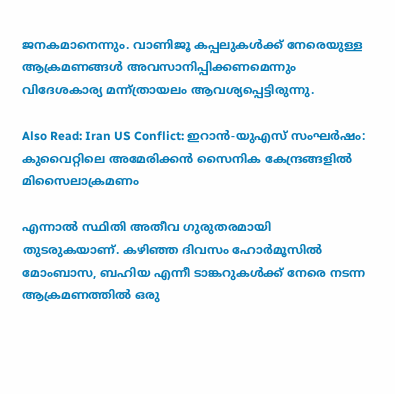ജനകമാനെന്നും. വാണിജൂ കപ്പലുകൾക്ക് നേരെയുള്ള ആക്രമണങ്ങൾ അവസാനിപ്പിക്കണമെന്നും വിദേശകാര്യ മന്ന്ത്രായലം ആവശ്യപ്പെട്ടിരുന്നു.

Also Read: Iran US Conflict: ഇറാൻ-യുഎസ് സംഘർഷം: കുവൈറ്റിലെ അമേരിക്കൻ സൈനിക കേന്ദ്രങ്ങളിൽ മിസൈലാക്രമണം

എന്നാൽ സ്ഥിതി അതീവ ഗുരുതരമായി തുടരുകയാണ്. കഴിഞ്ഞ ദിവസം ഹോർമൂസിൽ മോംബാസ, ബഹിയ എന്നീ ടാങ്കറുകള്‍ക്ക് നേരെ നടന്ന ആക്രമണത്തിൽ ഒരു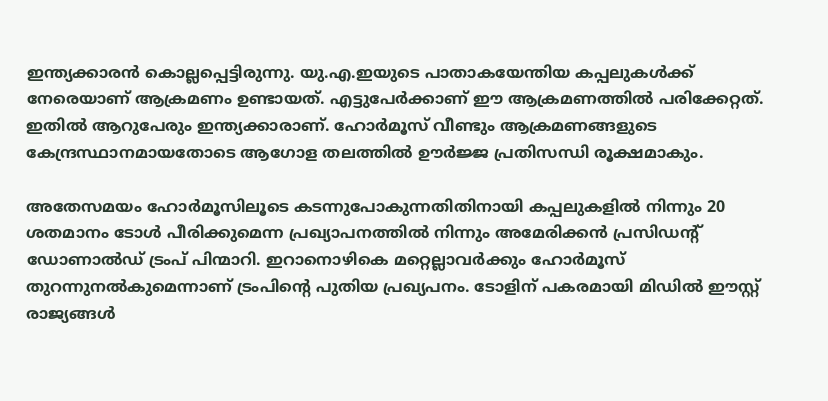ഇന്ത്യക്കാരൻ കൊല്ലപ്പെട്ടിരുന്നു. യു.എ.ഇയുടെ പാതാകയേന്തിയ കപ്പലുകൾക്ക് നേരെയാണ് ആക്രമണം ഉണ്ടായത്. എട്ടുപേർക്കാണ് ഈ ആക്രമണത്തിൽ പരിക്കേറ്റത്. ഇതിൽ ആറുപേരും ഇന്ത്യക്കാരാണ്. ഹോർമൂസ് വീണ്ടും ആക്രമണങ്ങളുടെ കേന്ദ്രസ്ഥാനമായതോടെ ആഗോള തലത്തിൽ ഊർജ്ജ പ്രതിസന്ധി രൂക്ഷമാകും.

അതേസമയം ഹോർമൂസിലൂടെ കടന്നുപോകുന്നതിതിനായി കപ്പലുകളിൽ നിന്നും 20 ശതമാനം ടോൾ പീരിക്കുമെന്ന പ്രഖ്യാപനത്തിൽ നിന്നും അമേരിക്കൻ പ്രസിഡൻ്റ് ഡോണാൽഡ് ട്രംപ് പിന്മാറി. ഇറാനൊഴികെ മറ്റെല്ലാവർക്കും ഹോർമൂസ് തുറന്നുനൽകുമെന്നാണ് ട്രംപിൻ്റെ പുതിയ പ്രഖ്യപനം. ടോളിന് പകരമായി മിഡിൽ ഈസ്റ്റ് രാജ്യങ്ങൾ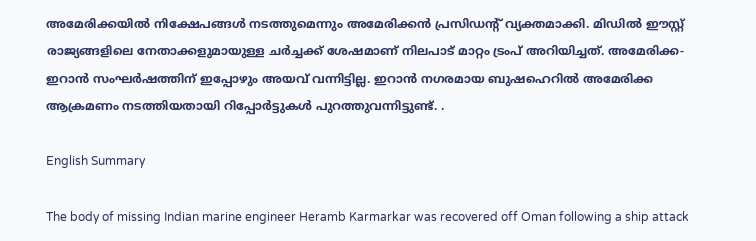അമേരിക്കയിൽ നിക്ഷേപങ്ങൾ നടത്തുമെന്നും അമേരിക്കൻ പ്രസിഡൻ്റ് വ്യക്തമാക്കി. മിഡിൽ ഈസ്റ്റ് രാജ്യങ്ങളിലെ നേതാക്കളുമായുള്ള ചർച്ചക്ക് ശേഷമാണ് നിലപാട് മാറ്റം ട്രംപ് അറിയിച്ചത്. അമേരിക്ക- ഇറാൻ സംഘർഷത്തിന് ഇപ്പോഴും അയവ് വന്നിട്ടില്ല. ഇറാൻ നഗരമായ ബുഷഹെറിൽ അമേരിക്ക ആക്രമണം നടത്തിയതായി റിപ്പോർട്ടുകൾ പുറത്തുവന്നിട്ടുണ്ട്. .

English Summary

The body of missing Indian marine engineer Heramb Karmarkar was recovered off Oman following a ship attack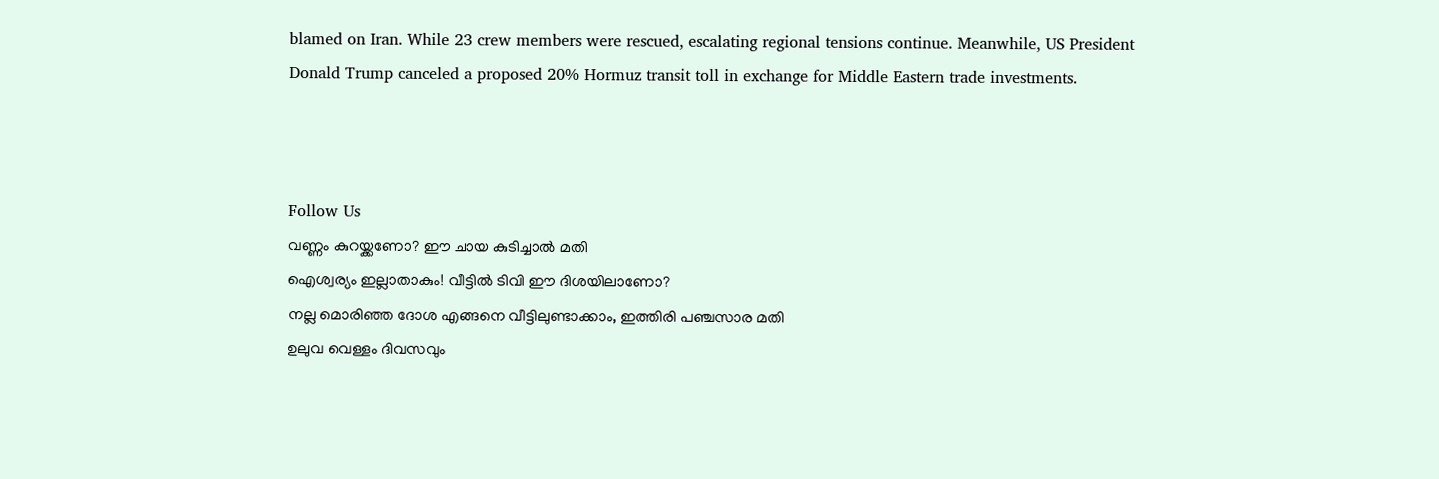blamed on Iran. While 23 crew members were rescued, escalating regional tensions continue. Meanwhile, US President Donald Trump canceled a proposed 20% Hormuz transit toll in exchange for Middle Eastern trade investments.



Follow Us
വണ്ണം കുറയ്ക്കണോ? ഈ ചായ കുടിച്ചാൽ മതി
ഐശ്വര്യം ഇല്ലാതാകും! വീട്ടിൽ ടിവി ഈ ദിശയിലാണോ?
നല്ല മൊരിഞ്ഞ ദോശ എങ്ങനെ വീട്ടിലുണ്ടാക്കാം, ഇത്തിരി പഞ്ചസാര മതി
ഉലുവ വെള്ളം ദിവസവും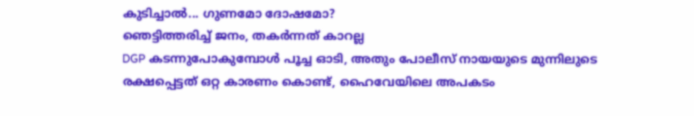കുടിച്ചാൽ... ഗുണമോ ദോഷമോ?
ഞെട്ടിത്തരിച്ച് ജനം, തകർന്നത് കാറല്ല
DGP കടന്നുപോകുമ്പോൾ പൂച്ച ഓടി, അതും പോലീസ് നായയുടെ മുന്നിലുടെ
രക്ഷപ്പെട്ടത് ഒറ്റ കാരണം കൊണ്ട്, ഹൈവേയിലെ അപകടം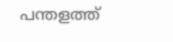പന്തളത്ത്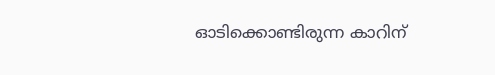ഓടിക്കൊണ്ടിരുന്ന കാറിന്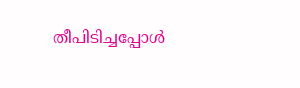തീപിടിച്ചപ്പോൾ